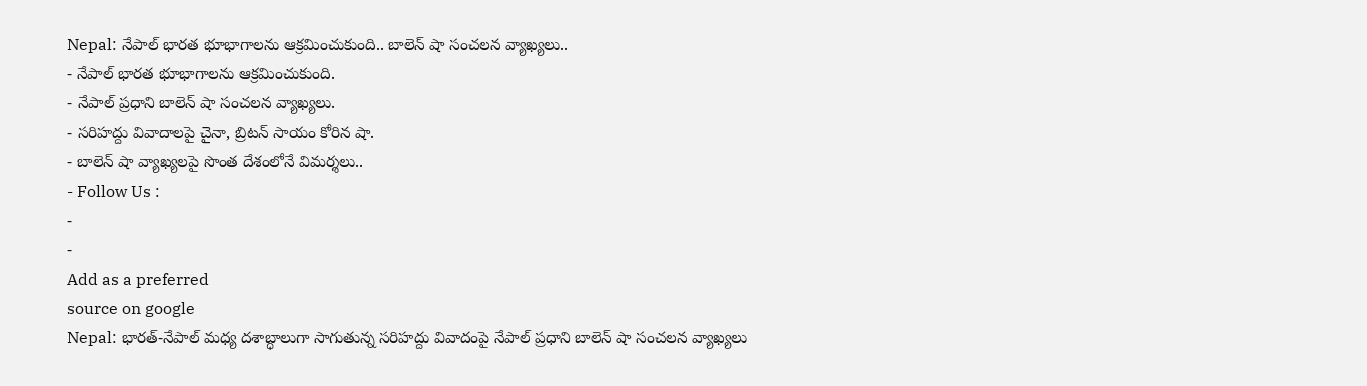Nepal: నేపాల్ భారత భూభాగాలను ఆక్రమించుకుంది.. బాలెన్ షా సంచలన వ్యాఖ్యలు..
- నేపాల్ భారత భూభాగాలను ఆక్రమించుకుంది.
- నేపాల్ ప్రధాని బాలెన్ షా సంచలన వ్యాఖ్యలు.
- సరిహద్దు వివాదాలపై చైనా, బ్రిటన్ సాయం కోరిన షా.
- బాలెన్ షా వ్యాఖ్యలపై సొంత దేశంలోనే విమర్శలు..
- Follow Us :
-
-
Add as a preferred
source on google
Nepal: భారత్-నేపాల్ మధ్య దశాబ్ధాలుగా సాగుతున్న సరిహద్దు వివాదంపై నేపాల్ ప్రధాని బాలెన్ షా సంచలన వ్యాఖ్యలు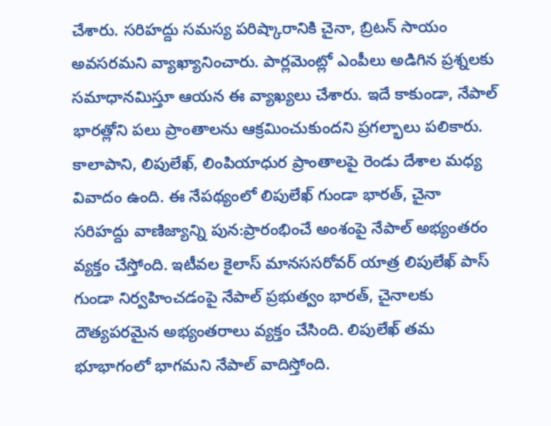చేశారు. సరిహద్దు సమస్య పరిష్కారానికి చైనా, బ్రిటన్ సాయం అవసరమని వ్యాఖ్యానించారు. పార్లమెంట్లో ఎంపీలు అడిగిన ప్రశ్నలకు సమాధానమిస్తూ ఆయన ఈ వ్యాఖ్యలు చేశారు. ఇదే కాకుండా, నేపాల్ భారత్లోని పలు ప్రాంతాలను ఆక్రమించుకుందని ప్రగల్భాలు పలికారు.
కాలాపాని, లిపులేఖ్, లింపియాధుర ప్రాంతాలపై రెండు దేశాల మధ్య వివాదం ఉంది. ఈ నేపథ్యంలో లిపులేఖ్ గుండా భారత్, చైనా సరిహద్దు వాణిజ్యాన్ని పున:ప్రారంభించే అంశంపై నేపాల్ అభ్యంతరం వ్యక్తం చేస్తోంది. ఇటీవల కైలాస్ మానససరోవర్ యాత్ర లిపులేఖ్ పాస్ గుండా నిర్వహించడంపై నేపాల్ ప్రభుత్వం భారత్, చైనాలకు దౌత్యపరమైన అభ్యంతరాలు వ్యక్తం చేసింది. లిపులేఖ్ తమ భూభాగంలో భాగమని నేపాల్ వాదిస్తోంది.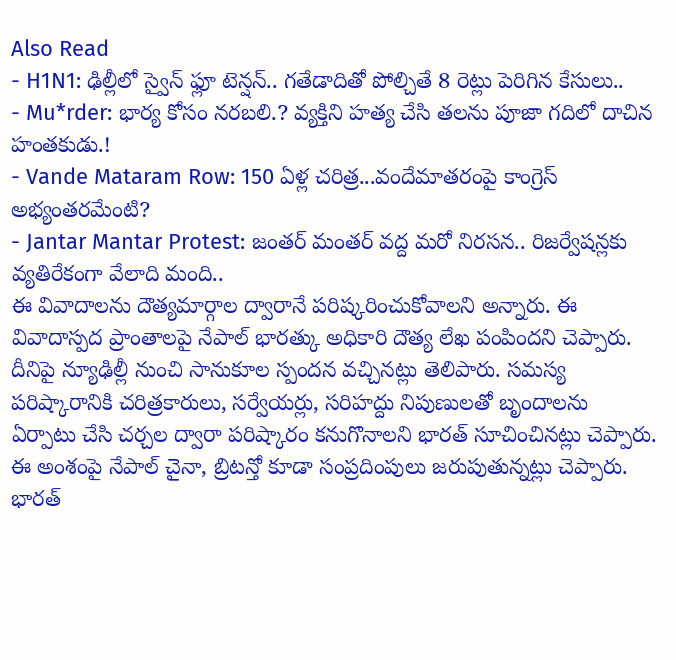Also Read
- H1N1: ఢిల్లీలో స్వైన్ ఫ్లూ టెన్షన్.. గతేడాదితో పోల్చితే 8 రెట్లు పెరిగిన కేసులు..
- Mu*rder: భార్య కోసం నరబలి.? వ్యక్తిని హత్య చేసి తలను పూజా గదిలో దాచిన హంతకుడు.!
- Vande Mataram Row: 150 ఏళ్ల చరిత్ర...వందేమాతరంపై కాంగ్రెస్ అభ్యంతరమేంటి?
- Jantar Mantar Protest: జంతర్ మంతర్ వద్ద మరో నిరసన.. రిజర్వేషన్లకు వ్యతిరేకంగా వేలాది మంది..
ఈ వివాదాలను దౌత్యమార్గాల ద్వారానే పరిష్కరించుకోవాలని అన్నారు. ఈ వివాదాస్పద ప్రాంతాలపై నేపాల్ భారత్కు అధికారి దౌత్య లేఖ పంపిందని చెప్పారు. దీనిపై న్యూఢిల్లీ నుంచి సానుకూల స్పందన వచ్చినట్లు తెలిపారు. సమస్య పరిష్కారానికి చరిత్రకారులు, సర్వేయర్లు, సరిహద్దు నిపుణులతో బృందాలను ఏర్పాటు చేసి చర్చల ద్వారా పరిష్కారం కనుగొనాలని భారత్ సూచించినట్లు చెప్పారు.
ఈ అంశంపై నేపాల్ చైనా, బ్రిటన్తో కూడా సంప్రదింపులు జరుపుతున్నట్లు చెప్పారు. భారత్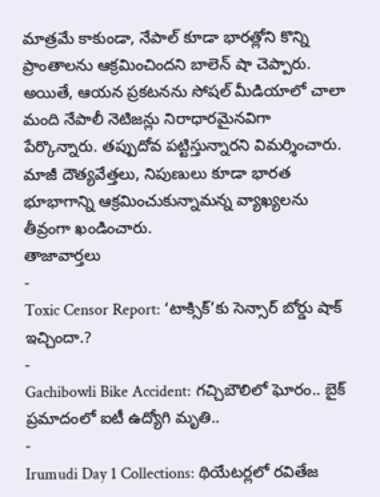మాత్రమే కాకుండా, నేపాల్ కూడా భారత్లోని కొన్ని ప్రాంతాలను ఆక్రమించిందని బాలెన్ షా చెప్పారు. అయితే, ఆయన ప్రకటనను సోషల్ మీడియాలో చాలా మంది నేపాలీ నెటిజన్లు నిరాధారమైనవిగా పేర్కొన్నారు. తప్పుదోవ పట్టిస్తున్నారని విమర్శించారు. మాజీ దౌత్యవేత్తలు, నిపుణులు కూడా భారత భూభాగాన్ని ఆక్రమించుకున్నామన్న వ్యాఖ్యలను తీవ్రంగా ఖండించారు.
తాజావార్తలు
-
Toxic Censor Report: ‘టాక్సిక్’కు సెన్సార్ బోర్డు షాక్ ఇచ్చిందా.?
-
Gachibowli Bike Accident: గచ్చిబౌలిలో ఘోరం.. బైక్ ప్రమాదంలో ఐటీ ఉద్యోగి మృతి..
-
Irumudi Day 1 Collections: థియేటర్లలో రవితేజ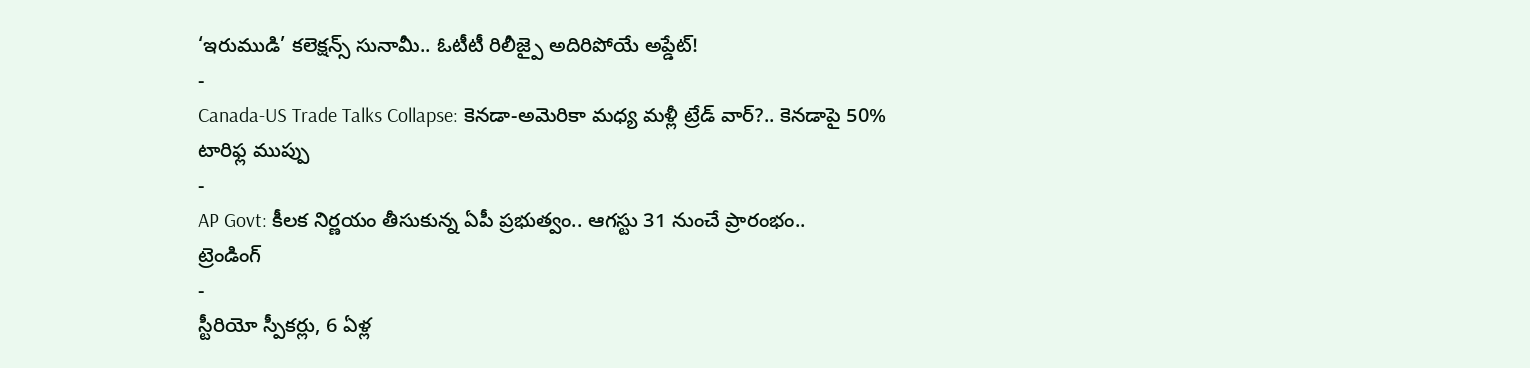‘ఇరుముడి’ కలెక్షన్స్ సునామీ.. ఓటీటీ రిలీజ్పై అదిరిపోయే అప్డేట్!
-
Canada-US Trade Talks Collapse: కెనడా-అమెరికా మధ్య మళ్లీ ట్రేడ్ వార్?.. కెనడాపై 50% టారిఫ్ల ముప్పు
-
AP Govt: కీలక నిర్ణయం తీసుకున్న ఏపీ ప్రభుత్వం.. ఆగస్టు 31 నుంచే ప్రారంభం..
ట్రెండింగ్
-
స్టీరియో స్పీకర్లు, 6 ఏళ్ల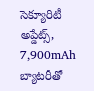సెక్యూరిటీ అప్డేట్స్, 7,900mAh బ్యాటరీతో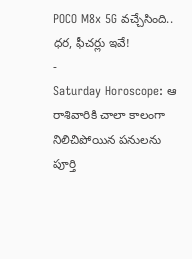POCO M8x 5G వచ్చేసింది.. ధర, ఫీచర్లు ఇవే!
-
Saturday Horoscope: ఆ రాశివారికి చాలా కాలంగా నిలిచిపోయిన పనులను పూర్తి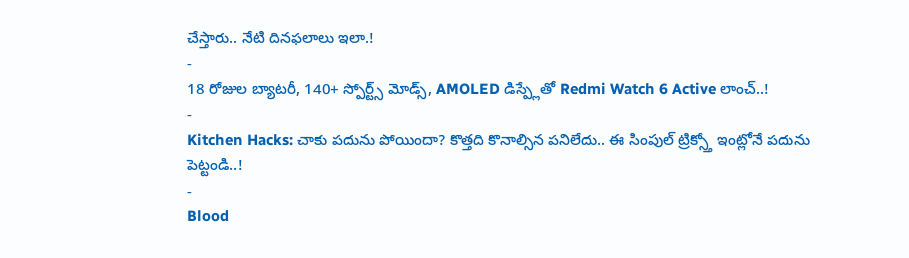చేస్తారు.. నేటి దినఫలాలు ఇలా.!
-
18 రోజుల బ్యాటరీ, 140+ స్పోర్ట్స్ మోడ్స్, AMOLED డిస్ప్లేతో Redmi Watch 6 Active లాంచ్..!
-
Kitchen Hacks: చాకు పదును పోయిందా? కొత్తది కొనాల్సిన పనిలేదు.. ఈ సింపుల్ ట్రిక్స్తో ఇంట్లోనే పదును పెట్టండి..!
-
Blood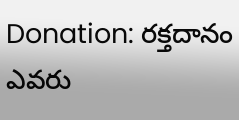Donation: రక్తదానం ఎవరు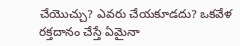చేయొచ్చు? ఎవరు చేయకూడదు? ఒకవేళ రక్తదానం చేస్తే ఏమైనా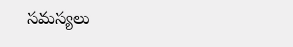సమస్యలు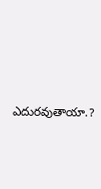ఎదురవుతాయా.?